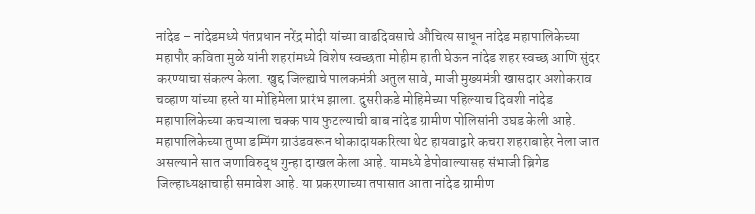नांदेड – नांदेडमध्ये पंतप्रधान नरेंद्र मोदी यांच्या वाढदिवसाचे औचित्य साधून नांदेड महापालिकेच्या महापौर कविता मुळे यांनी शहरांमध्ये विशेष स्वच्छता मोहीम हाती घेऊन नांदेड शहर स्वच्छ आणि सुंदर करण्याचा संकल्प केला. खुद्द जिल्ह्याचे पालकमंत्री अतुल सावे, माजी मुख्यमंत्री खासदार अशोकराव चव्हाण यांच्या हस्ते या मोहिमेला प्रारंभ झाला. दुसरीकडे मोहिमेच्या पहिल्याच दिवशी नांदेड महापालिकेच्या कचऱ्याला चक्क पाय फुटल्याची बाब नांदेड ग्रामीण पोलिसांनी उघड केली आहे. महापालिकेच्या तुप्पा डम्पिंग ग्राउंडवरून धोकादायकरित्या थेट हायवाद्वारे कचरा शहराबाहेर नेला जात असल्याने सात जणाविरुद्ध गुन्हा दाखल केला आहे. यामध्ये डेपोवाल्यासह संभाजी ब्रिगेड जिल्हाध्यक्षाचाही समावेश आहे. या प्रकरणाच्या तपासात आता नांदेड ग्रामीण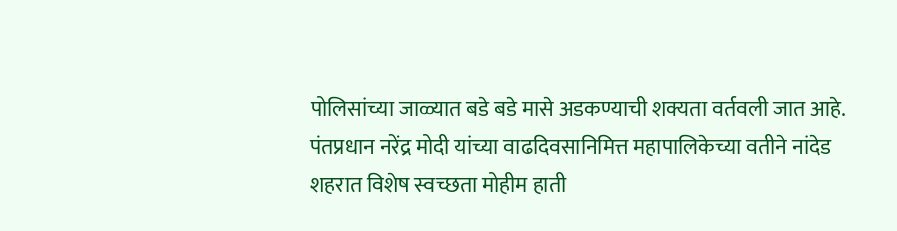पोलिसांच्या जाळ्यात बडे बडे मासे अडकण्याची शक्यता वर्तवली जात आहे.
पंतप्रधान नरेंद्र मोदी यांच्या वाढदिवसानिमित्त महापालिकेच्या वतीने नांदेड शहरात विशेष स्वच्छता मोहीम हाती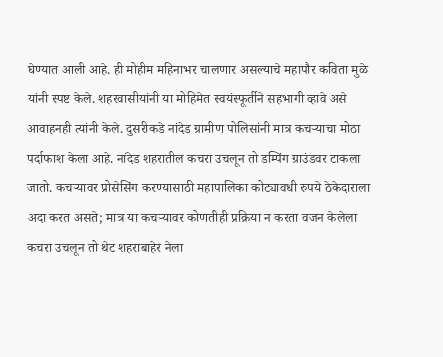घेण्यात आली आहे. ही मोहीम महिनाभर चालणार असल्याचे महापौर कविता मुळे यांनी स्पष्ट केले. शहरवासीयांनी या मोहिमेत स्वयंस्फूर्तीने सहभागी व्हावे असे आवाहनही त्यांनी केले. दुसरीकडे नांदेड ग्रामीण पोलिसांनी मात्र कचऱ्याचा मोठा पर्दाफाश केला आहे. नांदेड शहरातील कचरा उचलून तो डम्पिंग ग्राउंडवर टाकला जातो. कचऱ्यावर प्रोसेसिंग करण्यासाठी महापालिका कोट्यावधी रुपये ठेकेदाराला अदा करत असते; मात्र या कचऱ्यावर कोणतीही प्रक्रिया न करता वजन केलेला कचरा उचलून तो थेट शहराबाहेर नेला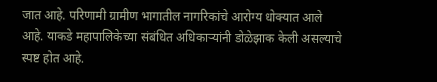जात आहे. परिणामी ग्रामीण भागातील नागरिकांचे आरोग्य धोक्यात आले आहे. याकडे महापालिकेच्या संबंधित अधिकाऱ्यांनी डोळेझाक केली असल्याचे स्पष्ट होत आहे.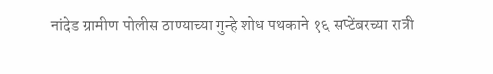नांदेड ग्रामीण पोलीस ठाण्याच्या गुन्हे शोध पथकाने १६ सप्टेंबरच्या रात्री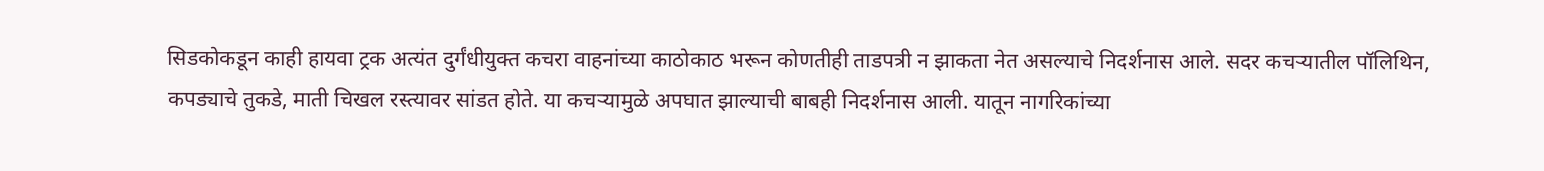सिडकोकडून काही हायवा ट्रक अत्यंत दुर्गंधीयुक्त कचरा वाहनांच्या काठोकाठ भरून कोणतीही ताडपत्री न झाकता नेत असल्याचे निदर्शनास आले. सदर कचऱ्यातील पॉलिथिन, कपड्याचे तुकडे, माती चिखल रस्त्यावर सांडत होते. या कचऱ्यामुळे अपघात झाल्याची बाबही निदर्शनास आली. यातून नागरिकांच्या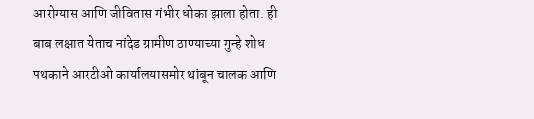आरोग्यास आणि जीवितास गंभीर धोका झाला होता. ही बाब लक्षात येताच नांदेड ग्रामीण ठाण्याच्या गुन्हे शोध पथकाने आरटीओ कार्यालयासमोर थांबून चालक आणि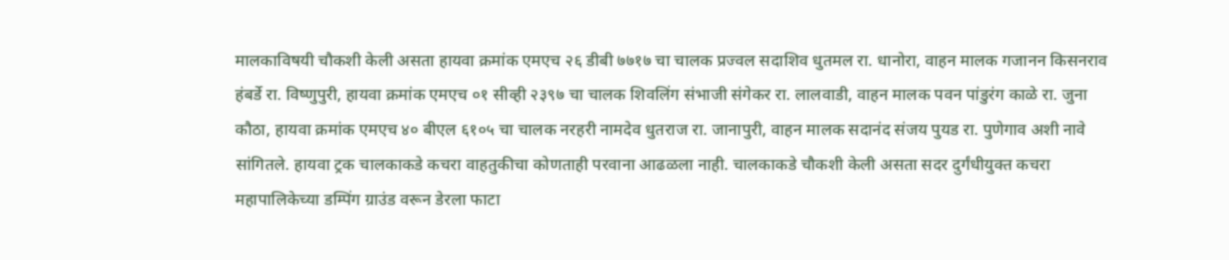मालकाविषयी चौकशी केली असता हायवा क्रमांक एमएच २६ डीबी ७७१७ चा चालक प्रज्वल सदाशिव धुतमल रा. धानोरा, वाहन मालक गजानन किसनराव हंबर्डे रा. विष्णुपुरी, हायवा क्रमांक एमएच ०१ सीव्ही २३९७ चा चालक शिवलिंग संभाजी संगेकर रा. लालवाडी, वाहन मालक पवन पांडुरंग काळे रा. जुना कौठा, हायवा क्रमांक एमएच ४० बीएल ६१०५ चा चालक नरहरी नामदेव धुतराज रा. जानापुरी, वाहन मालक सदानंद संजय पुयड रा. पुणेगाव अशी नावे सांगितले. हायवा ट्रक चालकाकडे कचरा वाहतुकीचा कोणताही परवाना आढळला नाही. चालकाकडे चौकशी केली असता सदर दुर्गंधीयुक्त कचरा महापालिकेच्या डम्पिंग ग्राउंड वरून डेरला फाटा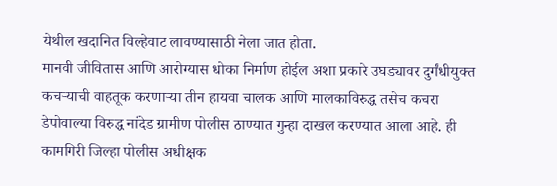येथील खदानित विल्हेवाट लावण्यासाठी नेला जात होता.
मानवी जीवितास आणि आरोग्यास धोका निर्माण होईल अशा प्रकारे उघड्यावर दुर्गंधीयुक्त कचऱ्याची वाहतूक करणाऱ्या तीन हायवा चालक आणि मालकाविरुद्ध तसेच कचरा डेपोवाल्या विरुद्ध नांदेड ग्रामीण पोलीस ठाण्यात गुन्हा दाखल करण्यात आला आहे. ही कामगिरी जिल्हा पोलीस अधीक्षक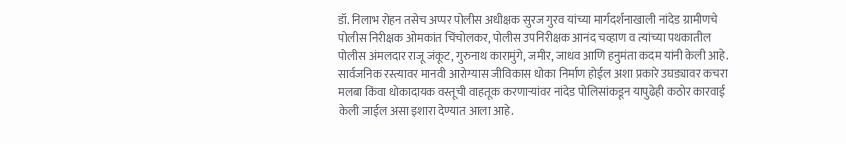डॉ. निलाभ रोहन तसेच अप्पर पोलीस अधीक्षक सुरज गुरव यांच्या मार्गदर्शनाखाली नांदेड ग्रामीणचे पोलीस निरीक्षक ओमकांत चिंचोलकर, पोलीस उपनिरीक्षक आनंद चव्हाण व त्यांच्या पथकातील पोलीस अंमलदार राजू जंकूट, गुरुनाथ कारामुंगे, जमीर, जाधव आणि हनुमंता कदम यांनी केली आहे. सार्वजनिक रस्त्यावर मानवी आरोग्यास जीविकास धोका निर्माण होईल अशा प्रकारे उघड्यावर कचरा मलबा किंवा धोकादायक वस्तूची वाहतूक करणाऱ्यांवर नांदेड पोलिसांकडून यापुढेही कठोर कारवाई केली जाईल असा इशारा देण्यात आला आहे.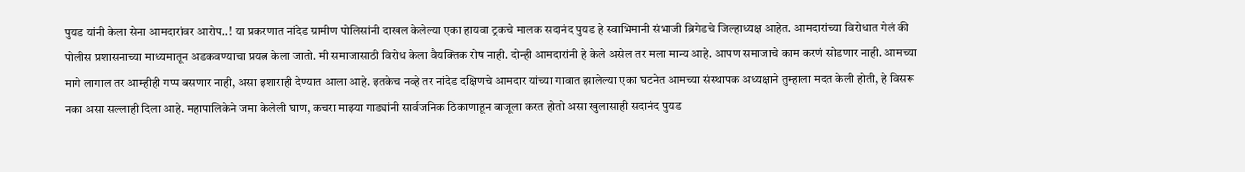पुयड यांनी केला सेना आमदारांवर आरोप..! या प्रकरणात नांदेड ग्रामीण पोलिसांनी दाखल केलेल्या एका हायवा ट्रकचे मालक सदानंद पुयड हे स्वाभिमानी संभाजी ब्रिगेडचे जिल्हाध्यक्ष आहेत. आमदारांच्या विरोधात गेलं की पोलीस प्रशासनाच्या माध्यमातून अडकवण्याचा प्रयत्न केला जातो. मी समाजासाठी विरोध केला वैयक्तिक रोष नाही. दोन्ही आमदारांनी हे केले असेल तर मला मान्य आहे. आपण समाजाचे काम करणं सोडणार नाही. आमच्या मागे लागाल तर आम्हीही गप्प बसणार नाही, असा इशाराही देण्यात आला आहे. इतकेच नव्हे तर नांदेड दक्षिणचे आमदार यांच्या गावात झालेल्या एका घटनेत आमच्या संस्थापक अध्यक्षाने तुम्हाला मदत केली होती, हे विसरू नका असा सल्लाही दिला आहे. महापालिकेने जमा केलेली घाण, कचरा माझ्या गाड्यांनी सार्वजनिक ठिकाणाहून बाजूला करत होतो असा खुलासाही सदानंद पुयड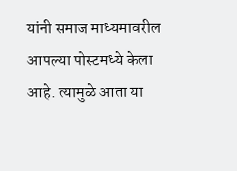यांनी समाज माध्यमावरील आपल्या पोस्टमध्ये केला आहे. त्यामुळे आता या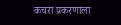कचरा प्रकरणाला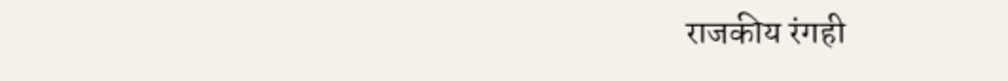राजकीय रंगही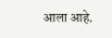आला आहे.